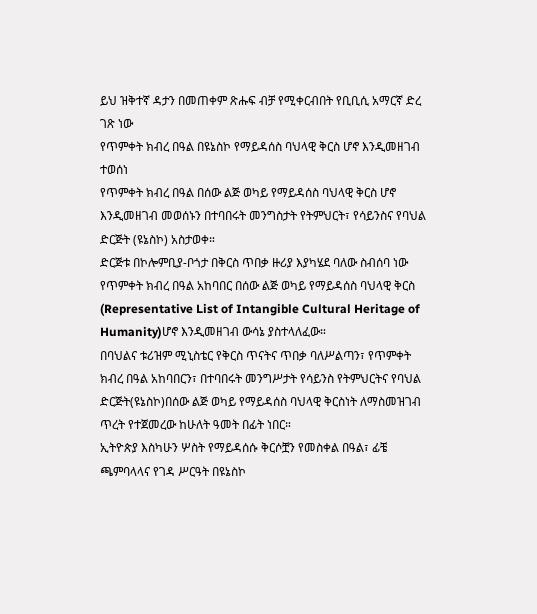ይህ ዝቅተኛ ዳታን በመጠቀም ጽሑፍ ብቻ የሚቀርብበት የቢቢሲ አማርኛ ድረ ገጽ ነው
የጥምቀት ክብረ በዓል በዩኔስኮ የማይዳሰስ ባህላዊ ቅርስ ሆኖ እንዲመዘገብ ተወሰነ
የጥምቀት ክብረ በዓል በሰው ልጅ ወካይ የማይዳሰስ ባህላዊ ቅርስ ሆኖ እንዲመዘገብ መወሰኑን በተባበሩት መንግስታት የትምህርት፣ የሳይንስና የባህል ድርጅት (ዩኔስኮ) አስታወቀ።
ድርጅቱ በኮሎምቢያ-ቦጎታ በቅርስ ጥበቃ ዙሪያ እያካሄደ ባለው ስብሰባ ነው የጥምቀት ክብረ በዓል አከባበር በሰው ልጅ ወካይ የማይዳሰስ ባህላዊ ቅርስ (Representative List of Intangible Cultural Heritage of Humanity)ሆኖ እንዲመዘገብ ውሳኔ ያስተላለፈው።
በባህልና ቱሪዝም ሚኒስቴር የቅርስ ጥናትና ጥበቃ ባለሥልጣን፣ የጥምቀት ክብረ በዓል አከባበርን፣ በተባበሩት መንግሥታት የሳይንስ የትምህርትና የባህል ድርጅት(ዩኔስኮ)በሰው ልጅ ወካይ የማይዳሰስ ባህላዊ ቅርስነት ለማስመዝገብ ጥረት የተጀመረው ከሁለት ዓመት በፊት ነበር።
ኢትዮጵያ እስካሁን ሦስት የማይዳሰሱ ቅርሶቿን የመስቀል በዓል፣ ፊቼ ጫምባላላና የገዳ ሥርዓት በዩኔስኮ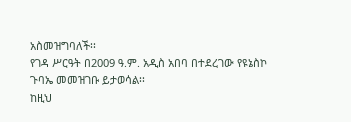አስመዝግባለች፡፡
የገዳ ሥርዓት በ2009 ዓ.ም. አዲስ አበባ በተደረገው የዩኔስኮ ጉባኤ መመዝገቡ ይታወሳል፡፡
ከዚህ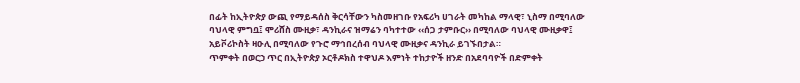በፊት ከኢትዮጵያ ውጪ የማይዳሰስ ቅርሳቸውን ካስመዘገቡ የአፍሪካ ሀገራት መካከል ማላዊ፣ ኒስማ በሚባለው ባህላዊ ምግቧ፤ ሞሪሸስ ሙዚቃ፣ ዳንኪራና ዝማሬን ባካተተው ‹‹ሰጋ ታምቡር›› በሚባለው ባህላዊ ሙዚቃዋ፤ አይቮሪኮስት ዛዑሊ በሚባለው የጉሮ ማኅበረሰብ ባህላዊ ሙዚቃና ዳንኪራ ይገኙበታል።
ጥምቀት በወርኃ ጥር በኢትዮጵያ ኦርቶዶክስ ተዋህዶ እምነት ተከታዮች ዘንድ በአደባባዮች በድምቀት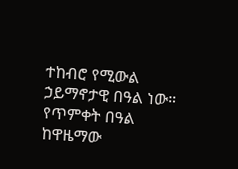ተከብሮ የሚውል ኃይማኖታዊ በዓል ነው።
የጥምቀት በዓል ከዋዜማው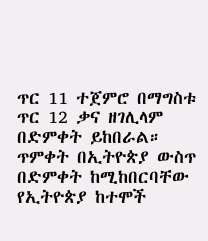ጥር 11 ተጀምሮ በማግስቱ ጥር 12 ቃና ዘገሊላም በድምቀት ይከበራል።
ጥምቀት በኢትዮጵያ ውስጥ በድምቀት ከሚከበርባቸው የኢትዮጵያ ከተሞች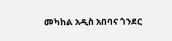መካከል አዲስ አበባና ጎንደር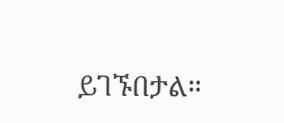ይገኙበታል።